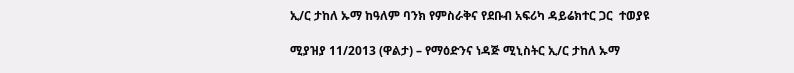ኢ/ር ታከለ ኡማ ከዓለም ባንክ የምስራቅና የደቡብ አፍሪካ ዳይሬክተር ጋር  ተወያዩ

ሚያዝያ 11/2013 (ዋልታ) – የማዕድንና ነዳጅ ሚኒስትር ኢ/ር ታከለ ኡማ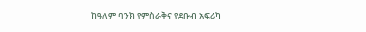ከዓለም ባንክ የምስራቅና የደቡብ አፍሪካ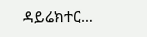ዳይሬክተር…